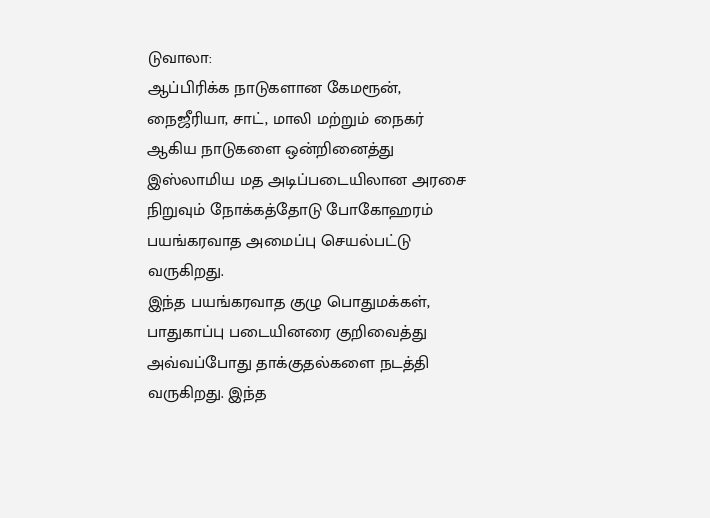டுவாலா:
ஆப்பிரிக்க நாடுகளான கேமரூன், நைஜீரியா, சாட், மாலி மற்றும் நைகர் ஆகிய நாடுகளை ஒன்றினைத்து இஸ்லாமிய மத அடிப்படையிலான அரசை நிறுவும் நோக்கத்தோடு போகோஹரம் பயங்கரவாத அமைப்பு செயல்பட்டு வருகிறது.
இந்த பயங்கரவாத குழு பொதுமக்கள், பாதுகாப்பு படையினரை குறிவைத்து அவ்வப்போது தாக்குதல்களை நடத்தி வருகிறது. இந்த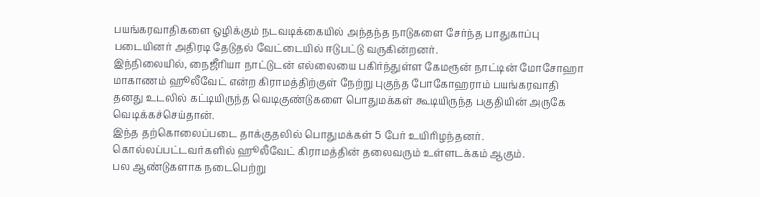பயங்கரவாதிகளை ஒழிக்கும் நடவடிக்கையில் அந்தந்த நாடுகளை சேர்ந்த பாதுகாப்பு படையினர் அதிரடி தேடுதல் வேட்டையில் ஈடுபட்டு வருகின்றனர்.
இந்நிலையில், நைஜீரியா நாட்டுடன் எல்லையை பகிர்ந்துள்ள கேமரூன் நாட்டின் மோசோஹா மாகாணம் ஹூலீவேட் என்ற கிராமத்திற்குள் நேற்று புகுந்த போகோஹராம் பயங்கரவாதி தனது உடலில் கட்டியிருந்த வெடிகுண்டுகளை பொதுமக்கள் கூடியிருந்த பகுதியின் அருகே வெடிக்கச்செய்தான்.
இந்த தற்கொலைப்படை தாக்குதலில் பொதுமக்கள் 5 பேர் உயிரிழந்தனர். கொல்லப்பட்டவர்களில் ஹூலீவேட் கிராமத்தின் தலைவரும் உள்ளடக்கம் ஆகும்.
பல ஆண்டுகளாக நடைபெற்று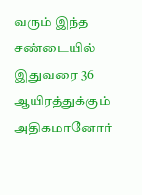வரும் இந்த சண்டையில் இதுவரை 36 ஆயிரத்துக்கும் அதிகமானோர்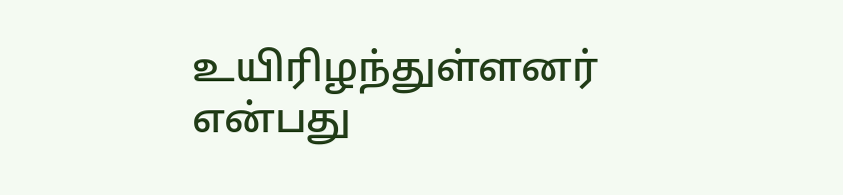உயிரிழந்துள்ளனர் என்பது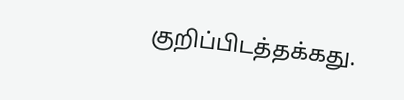குறிப்பிடத்தக்கது.